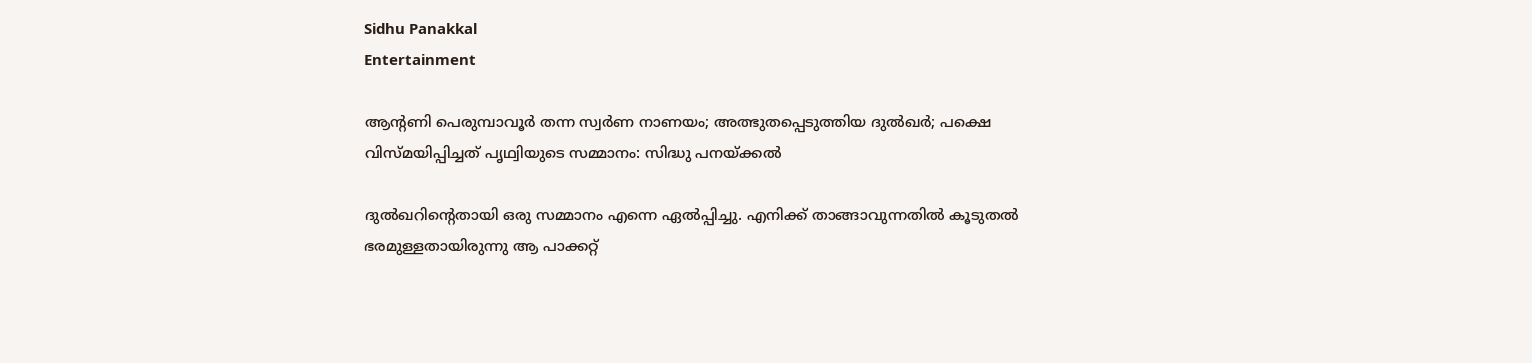Sidhu Panakkal
Entertainment

ആന്റണി പെരുമ്പാവൂര്‍ തന്ന സ്വര്‍ണ നാണയം; അത്ഭുതപ്പെടുത്തിയ ദുല്‍ഖര്‍; പക്ഷെ വിസ്മയിപ്പിച്ചത് പൃഥ്വിയുടെ സമ്മാനം: സിദ്ധു പനയ്ക്കല്‍

ദുല്‍ഖറിന്റെതായി ഒരു സമ്മാനം എന്നെ ഏല്‍പ്പിച്ചു. എനിക്ക് താങ്ങാവുന്നതില്‍ കൂടുതല്‍ ഭരമുള്ളതായിരുന്നു ആ പാക്കറ്റ്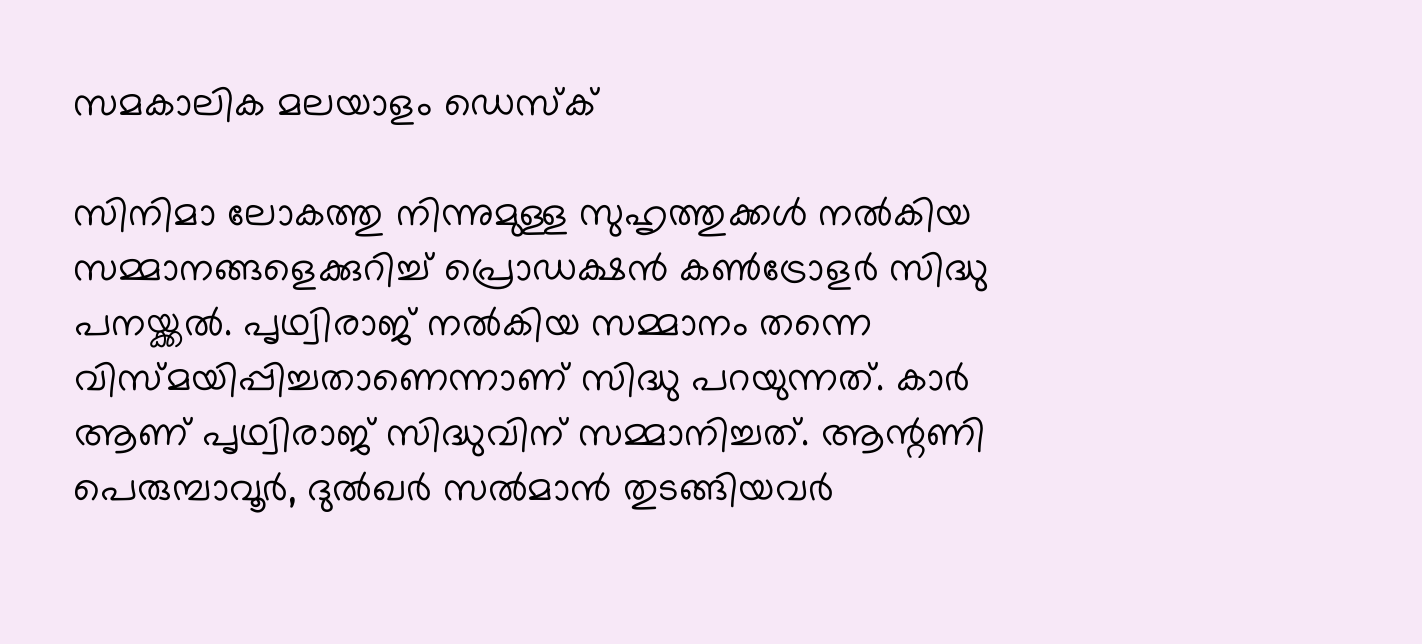സമകാലിക മലയാളം ഡെസ്ക്

സിനിമാ ലോകത്തു നിന്നുമുള്ള സുഹൃത്തുക്കള്‍ നല്‍കിയ സമ്മാനങ്ങളെക്കുറിച്ച് പ്രൊഡക്ഷന്‍ കണ്‍ട്രോളര്‍ സിദ്ധു പനയ്ക്കല്‍. പൃഥ്വിരാജ് നല്‍കിയ സമ്മാനം തന്നെ വിസ്മയിപ്പിച്ചതാണെന്നാണ് സിദ്ധു പറയുന്നത്. കാര്‍ ആണ് പൃഥ്വിരാജ് സിദ്ധുവിന് സമ്മാനിച്ചത്. ആന്റണി പെരുമ്പാവൂര്‍, ദുല്‍ഖര്‍ സല്‍മാന്‍ തുടങ്ങിയവര്‍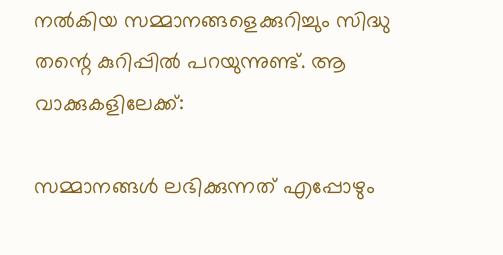നല്‍കിയ സമ്മാനങ്ങളെക്കുറിച്ചും സിദ്ധു തന്റെ കുറിപ്പില്‍ പറയുന്നുണ്ട്. ആ വാക്കുകളിലേക്ക്:

സമ്മാനങ്ങള്‍ ലഭിക്കുന്നത് എപ്പോഴും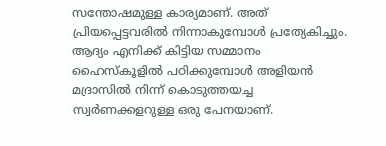സന്തോഷമുള്ള കാര്യമാണ്. അത് പ്രിയപ്പെട്ടവരില്‍ നിന്നാകുമ്പോള്‍ പ്രത്യേകിച്ചും. ആദ്യം എനിക്ക് കിട്ടിയ സമ്മാനം ഹൈസ്‌കൂളില്‍ പഠിക്കുമ്പോള്‍ അളിയന്‍ മദ്രാസില്‍ നിന്ന് കൊടുത്തയച്ച സ്വര്‍ണക്കളറുള്ള ഒരു പേനയാണ്.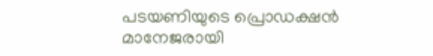പടയണിയുടെ പ്രൊഡക്ഷന്‍ മാനേജരായി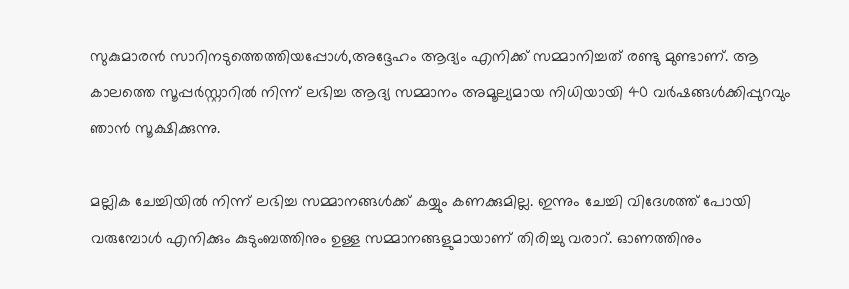സുകുമാരന്‍ സാറിനടുത്തെത്തിയപ്പോള്‍,അദ്ദേഹം ആദ്യം എനിക്ക് സമ്മാനിച്ചത് രണ്ടു മുണ്ടാണ്. ആ കാലത്തെ സൂപ്പര്‍സ്റ്റാറില്‍ നിന്ന് ലഭിച്ച ആദ്യ സമ്മാനം അമൂല്യമായ നിധിയായി 40 വര്‍ഷങ്ങള്‍ക്കിപ്പുറവും ഞാന്‍ സൂക്ഷിക്കുന്നു.

മല്ലിക ചേച്ചിയില്‍ നിന്ന് ലഭിച്ച സമ്മാനങ്ങള്‍ക്ക് കയ്യും കണക്കുമില്ല. ഇന്നും ചേച്ചി വിദേശത്ത് പോയി വരുമ്പോള്‍ എനിക്കും കുടുംബത്തിനും ഉള്ള സമ്മാനങ്ങളുമായാണ് തിരിച്ചു വരാറ്. ഓണത്തിനും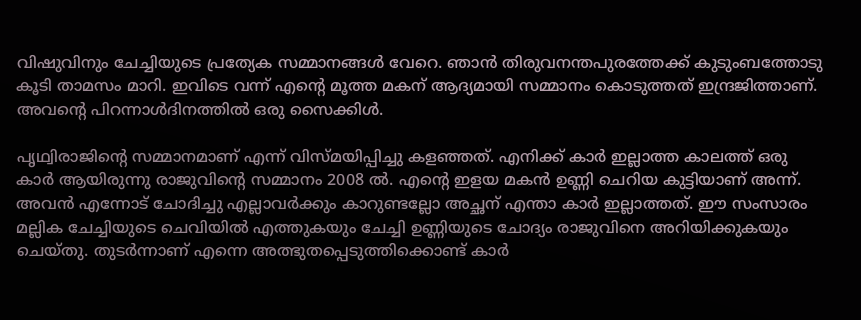വിഷുവിനും ചേച്ചിയുടെ പ്രത്യേക സമ്മാനങ്ങള്‍ വേറെ. ഞാന്‍ തിരുവനന്തപുരത്തേക്ക് കുടുംബത്തോടു കൂടി താമസം മാറി. ഇവിടെ വന്ന് എന്റെ മൂത്ത മകന് ആദ്യമായി സമ്മാനം കൊടുത്തത് ഇന്ദ്രജിത്താണ്. അവന്റെ പിറന്നാള്‍ദിനത്തില്‍ ഒരു സൈക്കിള്‍.

പൃഥ്വിരാജിന്റെ സമ്മാനമാണ് എന്ന് വിസ്മയിപ്പിച്ചു കളഞ്ഞത്. എനിക്ക് കാര്‍ ഇല്ലാത്ത കാലത്ത് ഒരു കാര്‍ ആയിരുന്നു രാജുവിന്റെ സമ്മാനം 2008 ല്‍. എന്റെ ഇളയ മകന്‍ ഉണ്ണി ചെറിയ കുട്ടിയാണ് അന്ന്. അവന്‍ എന്നോട് ചോദിച്ചു എല്ലാവര്‍ക്കും കാറുണ്ടല്ലോ അച്ഛന് എന്താ കാര്‍ ഇല്ലാത്തത്. ഈ സംസാരം മല്ലിക ചേച്ചിയുടെ ചെവിയില്‍ എത്തുകയും ചേച്ചി ഉണ്ണിയുടെ ചോദ്യം രാജുവിനെ അറിയിക്കുകയും ചെയ്തു. തുടര്‍ന്നാണ് എന്നെ അത്ഭുതപ്പെടുത്തിക്കൊണ്ട് കാര്‍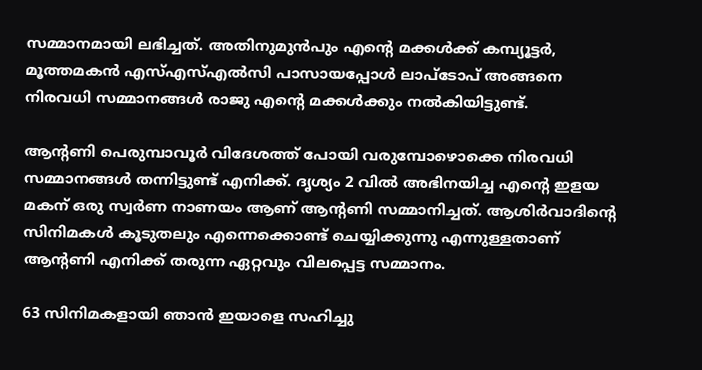സമ്മാനമായി ലഭിച്ചത്. അതിനുമുന്‍പും എന്റെ മക്കള്‍ക്ക് കമ്പ്യൂട്ടര്‍, മൂത്തമകന്‍ എസ്എസ്എല്‍സി പാസായപ്പോള്‍ ലാപ്‌ടോപ് അങ്ങനെ നിരവധി സമ്മാനങ്ങള്‍ രാജു എന്റെ മക്കള്‍ക്കും നല്‍കിയിട്ടുണ്ട്.

ആന്റണി പെരുമ്പാവൂര്‍ വിദേശത്ത് പോയി വരുമ്പോഴൊക്കെ നിരവധി സമ്മാനങ്ങള്‍ തന്നിട്ടുണ്ട് എനിക്ക്. ദൃശ്യം 2 വില്‍ അഭിനയിച്ച എന്റെ ഇളയ മകന് ഒരു സ്വര്‍ണ നാണയം ആണ് ആന്റണി സമ്മാനിച്ചത്. ആശിര്‍വാദിന്റെ സിനിമകള്‍ കൂടുതലും എന്നെക്കൊണ്ട് ചെയ്യിക്കുന്നു എന്നുള്ളതാണ് ആന്റണി എനിക്ക് തരുന്ന ഏറ്റവും വിലപ്പെട്ട സമ്മാനം.

63 സിനിമകളായി ഞാന്‍ ഇയാളെ സഹിച്ചു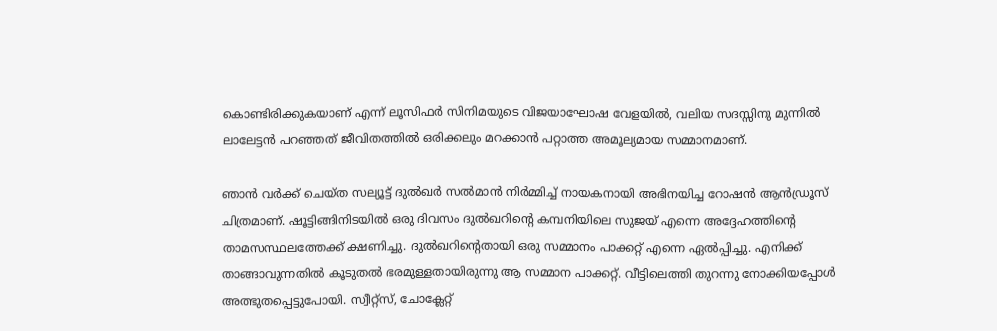കൊണ്ടിരിക്കുകയാണ് എന്ന് ലൂസിഫര്‍ സിനിമയുടെ വിജയാഘോഷ വേളയില്‍, വലിയ സദസ്സിനു മുന്നില്‍ ലാലേട്ടന്‍ പറഞ്ഞത് ജീവിതത്തില്‍ ഒരിക്കലും മറക്കാന്‍ പറ്റാത്ത അമൂല്യമായ സമ്മാനമാണ്.

ഞാന്‍ വര്‍ക്ക് ചെയ്ത സല്യൂട്ട് ദുല്‍ഖര്‍ സല്‍മാന്‍ നിര്‍മ്മിച്ച് നായകനായി അഭിനയിച്ച റോഷന്‍ ആന്‍ഡ്രൂസ് ചിത്രമാണ്. ഷൂട്ടിങ്ങിനിടയില്‍ ഒരു ദിവസം ദുല്‍ഖറിന്റെ കമ്പനിയിലെ സുജയ് എന്നെ അദ്ദേഹത്തിന്റെ താമസസ്ഥലത്തേക്ക് ക്ഷണിച്ചു. ദുല്‍ഖറിന്റെതായി ഒരു സമ്മാനം പാക്കറ്റ് എന്നെ ഏല്‍പ്പിച്ചു. എനിക്ക് താങ്ങാവുന്നതില്‍ കൂടുതല്‍ ഭരമുള്ളതായിരുന്നു ആ സമ്മാന പാക്കറ്റ്. വീട്ടിലെത്തി തുറന്നു നോക്കിയപ്പോള്‍ അത്ഭുതപ്പെട്ടുപോയി. സ്വീറ്റ്‌സ്, ചോക്ലേറ്റ്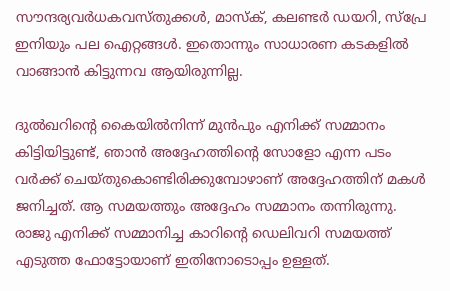സൗന്ദര്യവര്‍ധകവസ്തുക്കള്‍, മാസ്‌ക്, കലണ്ടര്‍ ഡയറി, സ്‌പ്രേ ഇനിയും പല ഐറ്റങ്ങള്‍. ഇതൊന്നും സാധാരണ കടകളില്‍ വാങ്ങാന്‍ കിട്ടുന്നവ ആയിരുന്നില്ല.

ദുല്‍ഖറിന്റെ കൈയില്‍നിന്ന് മുന്‍പും എനിക്ക് സമ്മാനം കിട്ടിയിട്ടുണ്ട്, ഞാന്‍ അദ്ദേഹത്തിന്റെ സോളോ എന്ന പടം വര്‍ക്ക് ചെയ്തുകൊണ്ടിരിക്കുമ്പോഴാണ് അദ്ദേഹത്തിന് മകള്‍ ജനിച്ചത്. ആ സമയത്തും അദ്ദേഹം സമ്മാനം തന്നിരുന്നു. രാജു എനിക്ക് സമ്മാനിച്ച കാറിന്റെ ഡെലിവറി സമയത്ത് എടുത്ത ഫോട്ടോയാണ് ഇതിനോടൊപ്പം ഉള്ളത്.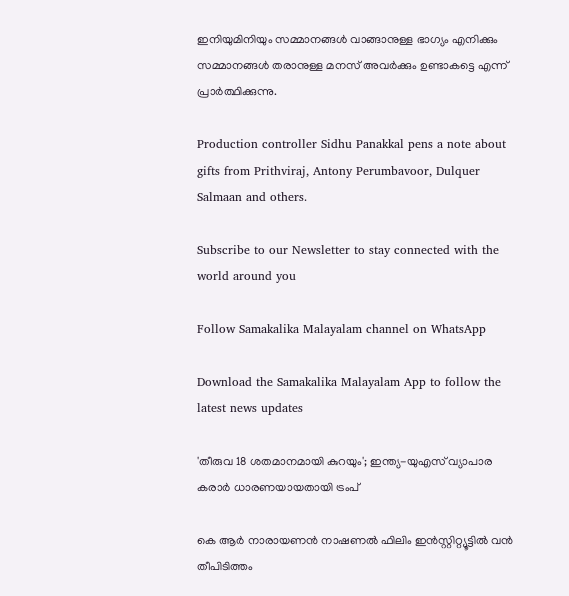ഇനിയുമിനിയും സമ്മാനങ്ങള്‍ വാങ്ങാനുള്ള ഭാഗ്യം എനിക്കും സമ്മാനങ്ങള്‍ തരാനുള്ള മനസ് അവര്‍ക്കും ഉണ്ടാകട്ടെ എന്ന് പ്രാര്‍ത്ഥിക്കുന്നു.

Production controller Sidhu Panakkal pens a note about gifts from Prithviraj, Antony Perumbavoor, Dulquer Salmaan and others.

Subscribe to our Newsletter to stay connected with the world around you

Follow Samakalika Malayalam channel on WhatsApp

Download the Samakalika Malayalam App to follow the latest news updates

'തീരുവ 18 ശതമാനമായി കുറയും'; ഇന്ത്യ-യുഎസ് വ്യാപാര കരാര്‍ ധാരണയായതായി ട്രംപ്

കെ ആര്‍ നാരായണന്‍ നാഷണല്‍ ഫിലിം ഇന്‍സ്റ്റിറ്റ്യൂട്ടില്‍ വന്‍ തീപിടിത്തം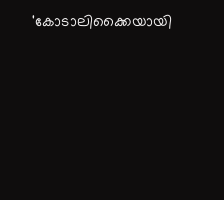'കോടാലിക്കൈയായി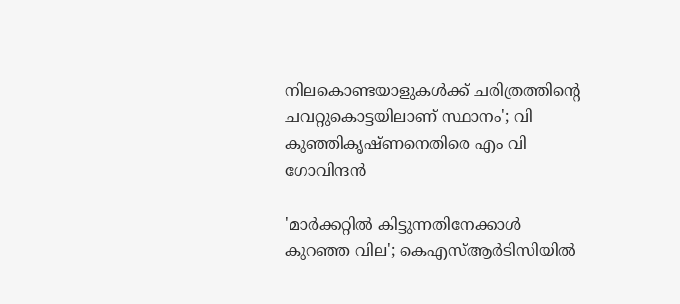നിലകൊണ്ടയാളുകള്‍ക്ക് ചരിത്രത്തിന്റെ ചവറ്റുകൊട്ടയിലാണ് സ്ഥാനം'; വി കുഞ്ഞികൃഷ്ണനെതിരെ എം വി ഗോവിന്ദന്‍

'മാര്‍ക്കറ്റില്‍ കിട്ടുന്നതിനേക്കാള്‍ കുറഞ്ഞ വില'; കെഎസ്ആര്‍ടിസിയില്‍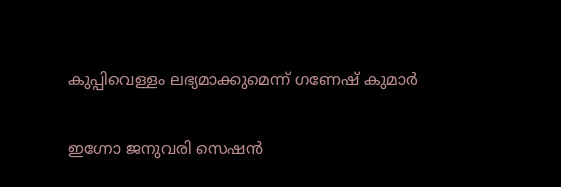കുപ്പിവെള്ളം ലഭ്യമാക്കുമെന്ന് ഗണേഷ് കുമാര്‍

ഇഗ്നോ ജനുവരി സെഷൻ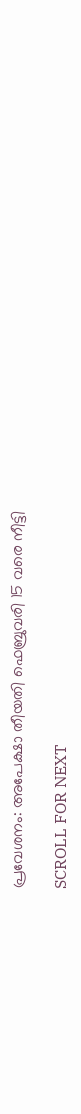പ്രവേശനം: അപേക്ഷാ തീയതി ഫെബ്രുവരി 15 വരെ നീട്ടി

SCROLL FOR NEXT